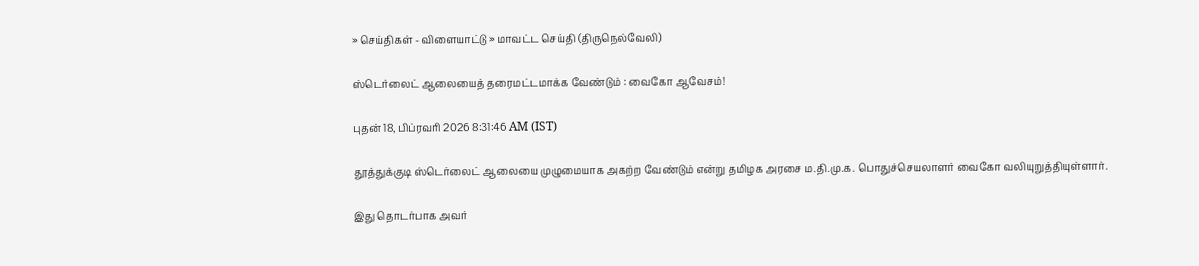» செய்திகள் - விளையாட்டு » மாவட்ட செய்தி (திருநெல்வேலி)

ஸ்டெர்லைட் ஆலையைத் தரைமட்டமாக்க வேண்டும் : வைகோ ஆவேசம்!

புதன் 18, பிப்ரவரி 2026 8:31:46 AM (IST)

தூத்துக்குடி ஸ்டெர்லைட் ஆலையை முழுமையாக அகற்ற வேண்டும் என்று தமிழக அரசை ம.தி.மு.க. பொதுச்செயலாளர் வைகோ வலியுறுத்தியுள்ளார்.

இது தொடர்பாக அவர்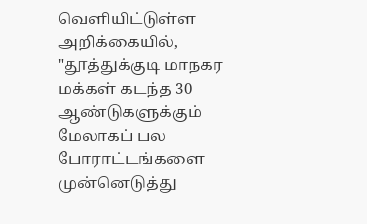வெளியிட்டுள்ள அறிக்கையில், "தூத்துக்குடி மாநகர மக்கள் கடந்த 30 ஆண்டுகளுக்கும் மேலாகப் பல போராட்டங்களை முன்னெடுத்து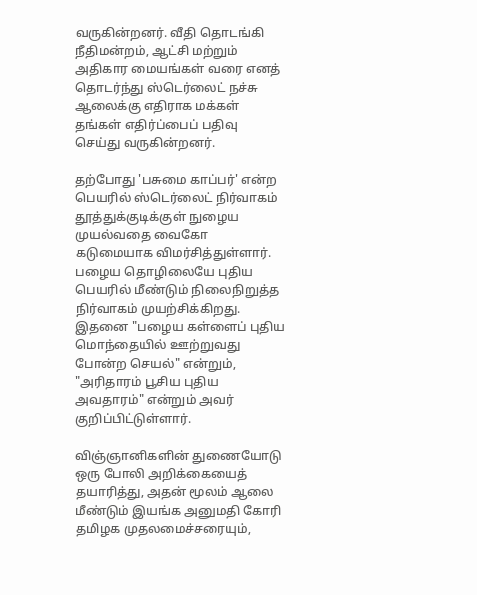வருகின்றனர். வீதி தொடங்கி நீதிமன்றம், ஆட்சி மற்றும் அதிகார மையங்கள் வரை எனத் தொடர்ந்து ஸ்டெர்லைட் நச்சு ஆலைக்கு எதிராக மக்கள் தங்கள் எதிர்ப்பைப் பதிவு செய்து வருகின்றனர்.

தற்போது 'பசுமை காப்பர்' என்ற பெயரில் ஸ்டெர்லைட் நிர்வாகம் தூத்துக்குடிக்குள் நுழைய முயல்வதை வைகோ கடுமையாக விமர்சித்துள்ளார்.  பழைய தொழிலையே புதிய பெயரில் மீண்டும் நிலைநிறுத்த நிர்வாகம் முயற்சிக்கிறது. இதனை "பழைய கள்ளைப் புதிய மொந்தையில் ஊற்றுவது போன்ற செயல்" என்றும், "அரிதாரம் பூசிய புதிய அவதாரம்" என்றும் அவர் குறிப்பிட்டுள்ளார்.

விஞ்ஞானிகளின் துணையோடு ஒரு போலி அறிக்கையைத் தயாரித்து, அதன் மூலம் ஆலை மீண்டும் இயங்க அனுமதி கோரி தமிழக முதலமைச்சரையும்,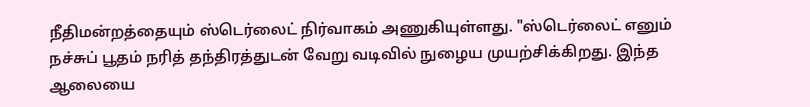நீதிமன்றத்தையும் ஸ்டெர்லைட் நிர்வாகம் அணுகியுள்ளது. "ஸ்டெர்லைட் எனும் நச்சுப் பூதம் நரித் தந்திரத்துடன் வேறு வடிவில் நுழைய முயற்சிக்கிறது. இந்த ஆலையை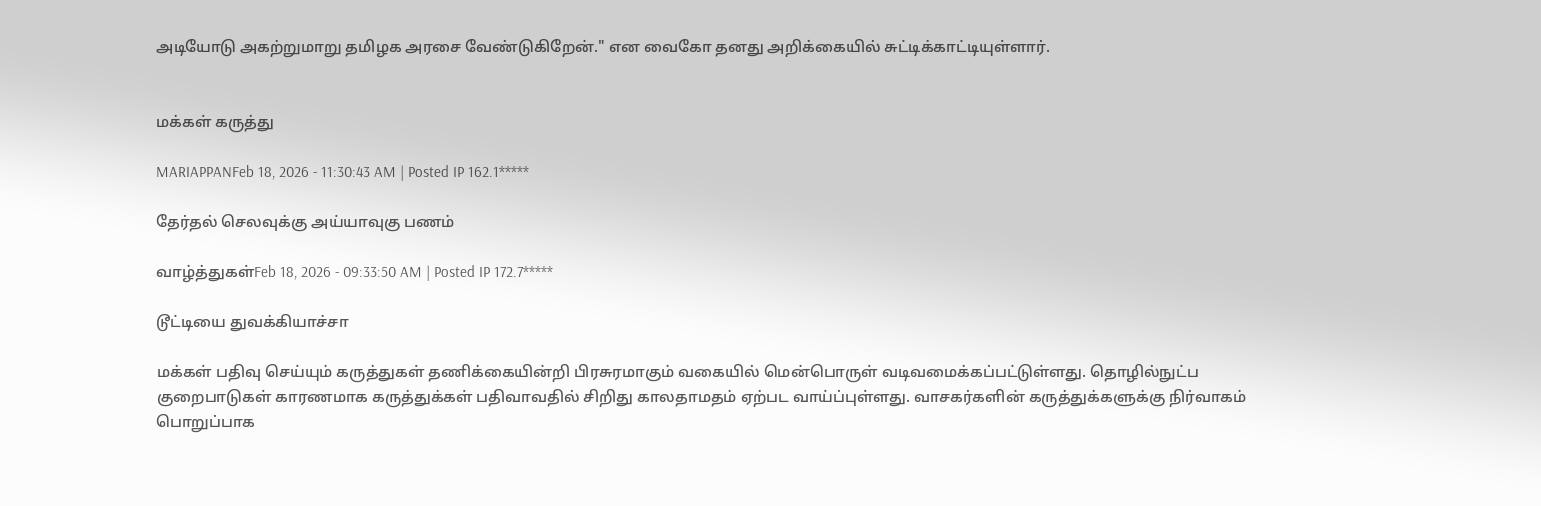அடியோடு அகற்றுமாறு தமிழக அரசை வேண்டுகிறேன்." என வைகோ தனது அறிக்கையில் சுட்டிக்காட்டியுள்ளார்.


மக்கள் கருத்து

MARIAPPANFeb 18, 2026 - 11:30:43 AM | Posted IP 162.1*****

தேர்தல் செலவுக்கு அய்யாவுகு பணம்

வாழ்த்துகள்Feb 18, 2026 - 09:33:50 AM | Posted IP 172.7*****

டூட்டியை துவக்கியாச்சா

மக்கள் பதிவு செய்யும் கருத்துகள் தணிக்கையின்றி பிரசுரமாகும் வகையில் மென்பொருள் வடிவமைக்கப்பட்டுள்ளது. தொழில்நுட்ப குறைபாடுகள் காரணமாக கருத்துக்கள் பதிவாவதில் சிறிது காலதாமதம் ஏற்பட வாய்ப்புள்ளது. வாசகர்களின் கருத்துக்களுக்கு நிர்வாகம் பொறுப்பாக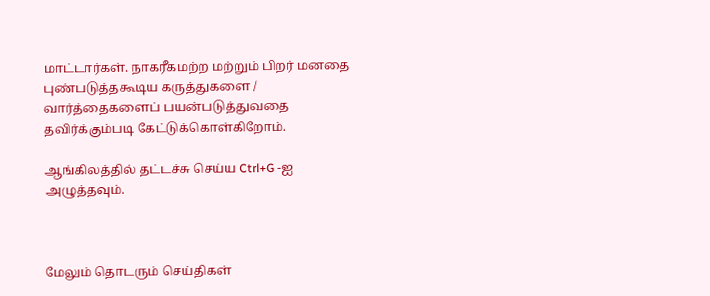மாட்டார்கள். நாகரீகமற்ற மற்றும் பிறர் மனதை புண்படுத்தகூடிய கருத்துகளை / வார்த்தைகளைப் பயன்படுத்துவதை தவிர்க்கும்படி கேட்டுக்கொள்கிறோம்.

ஆங்கிலத்தில் தட்டச்சு செய்ய Ctrl+G -ஐ அழுத்தவும்.



மேலும் தொடரும் செய்திகள்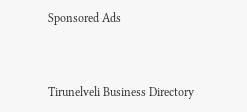Sponsored Ads



Tirunelveli Business Directory